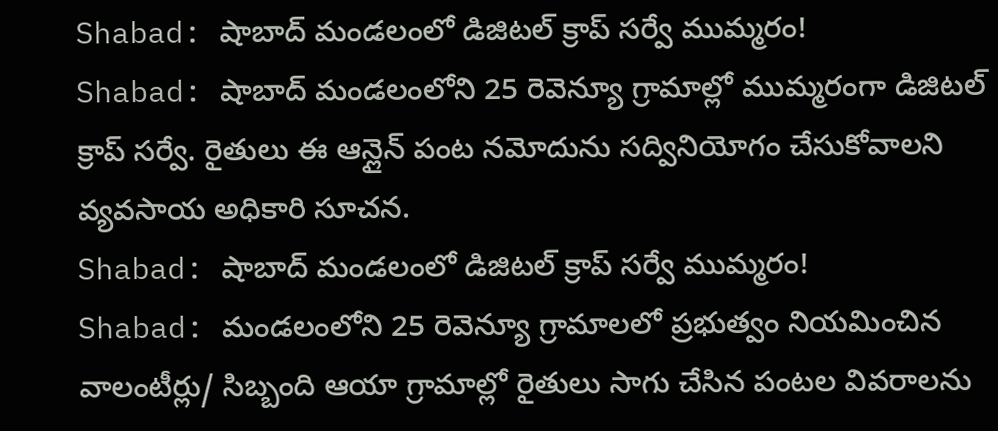Shabad: షాబాద్ మండలంలో డిజిటల్ క్రాప్ సర్వే ముమ్మరం!
Shabad: షాబాద్ మండలంలోని 25 రెవెన్యూ గ్రామాల్లో ముమ్మరంగా డిజిటల్ క్రాప్ సర్వే. రైతులు ఈ ఆన్లైన్ పంట నమోదును సద్వినియోగం చేసుకోవాలని వ్యవసాయ అధికారి సూచన.
Shabad: షాబాద్ మండలంలో డిజిటల్ క్రాప్ సర్వే ముమ్మరం!
Shabad: మండలంలోని 25 రెవెన్యూ గ్రామాలలో ప్రభుత్వం నియమించిన వాలంటీర్లు/ సిబ్బంది ఆయా గ్రామాల్లో రైతులు సాగు చేసిన పంటల వివరాలను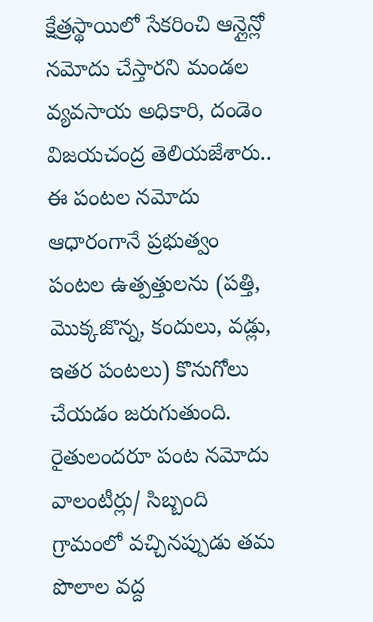క్షేత్రస్థాయిలో సేకరించి ఆన్లైన్లో నమోదు చేస్తారని మండల వ్యవసాయ అధికారి, దండెం విజయచంద్ర తెలియజేశారు..
ఈ పంటల నమోదు ఆధారంగానే ప్రభుత్వం పంటల ఉత్పత్తులను (పత్తి, మొక్కజొన్న, కందులు, వడ్లు, ఇతర పంటలు) కొనుగోలు చేయడం జరుగుతుంది.
రైతులందరూ పంట నమోదు వాలంటీర్లు/ సిబ్బంది గ్రామంలో వచ్చినప్పుడు తమ పొలాల వద్ద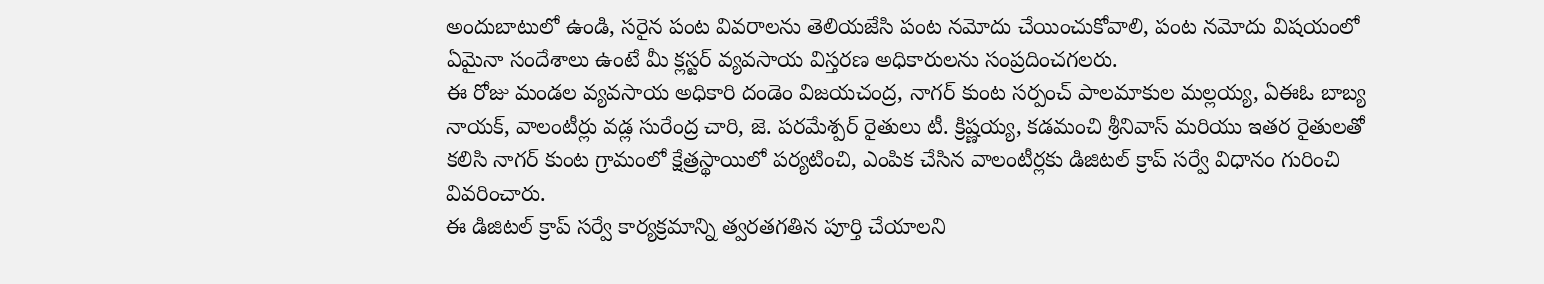అందుబాటులో ఉండి, సరైన పంట వివరాలను తెలియజేసి పంట నమోదు చేయించుకోవాలి, పంట నమోదు విషయంలో ఏమైనా సందేశాలు ఉంటే మీ క్లస్టర్ వ్యవసాయ విస్తరణ అధికారులను సంప్రదించగలరు.
ఈ రోజు మండల వ్యవసాయ అధికారి దండెం విజయచంద్ర, నాగర్ కుంట సర్పంచ్ పాలమాకుల మల్లయ్య, ఏఈఓ బాబ్య నాయక్, వాలంటీర్లు వడ్ల సురేంద్ర చారి, జె. పరమేశ్పర్ రైతులు టీ. క్రిష్ణయ్య, కడమంచి శ్రీనివాస్ మరియు ఇతర రైతులతో కలిసి నాగర్ కుంట గ్రామంలో క్షేత్రస్థాయిలో పర్యటించి, ఎంపిక చేసిన వాలంటీర్లకు డిజిటల్ క్రాప్ సర్వే విధానం గురించి వివరించారు.
ఈ డిజిటల్ క్రాప్ సర్వే కార్యక్రమాన్ని త్వరతగతిన పూర్తి చేయాలని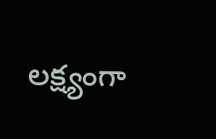లక్ష్యంగా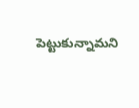పెట్టుకున్నామని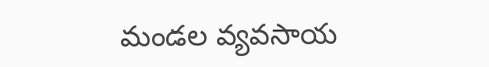మండల వ్యవసాయ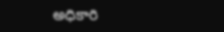అధికారి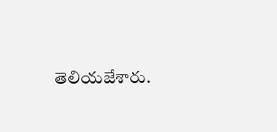తెలియజేశారు.